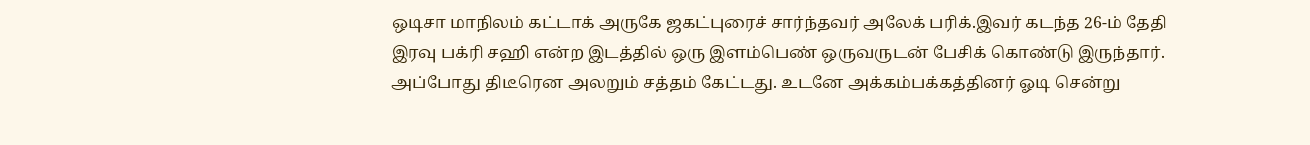ஒடிசா மாநிலம் கட்டாக் அருகே ஜகட்புரைச் சார்ந்தவர் அலேக் பரிக்.இவர் கடந்த 26-ம் தேதி இரவு பக்ரி சஹி என்ற இடத்தில் ஒரு இளம்பெண் ஒருவருடன் பேசிக் கொண்டு இருந்தார். அப்போது திடீரென அலறும் சத்தம் கேட்டது. உடனே அக்கம்பக்கத்தினர் ஓடி சென்று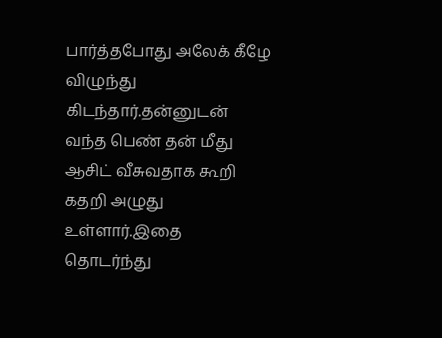பார்த்தபோது அலேக் கீழே விழுந்து கிடந்தார்.தன்னுடன் வந்த பெண் தன் மீது ஆசிட் வீசுவதாக கூறி கதறி அழுது உள்ளார்.இதை தொடர்ந்து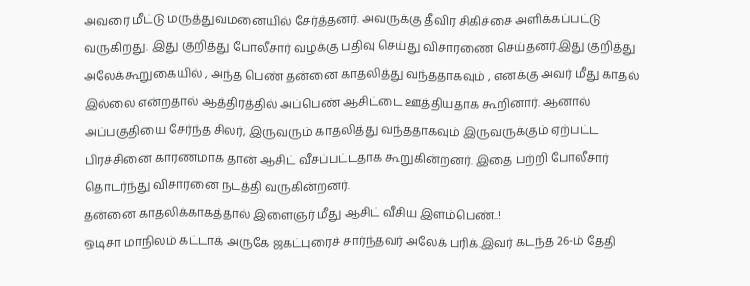அவரை மீட்டு மருத்துவமனையில் சேர்த்தனர். அவருக்கு தீவிர சிகிச்சை அளிக்கப்பட்டு வருகிறது. இது குறித்து போலீசார் வழக்கு பதிவு செய்து விசாரணை செய்தனர்.இது குறித்து அலேக்கூறுகையில் , அந்த பெண் தன்னை காதலித்து வந்ததாகவும் , எனக்கு அவர் மீது காதல் இல்லை என்றதால் ஆத்திரத்தில் அப்பெண் ஆசிட்டை ஊத்தியதாக கூறினார். ஆனால் அப்பகுதியை சேர்ந்த சிலர், இருவரும் காதலித்து வந்ததாகவும் இருவருக்கும் ஏற்பட்ட பிரச்சினை காரணமாக தான் ஆசிட் வீசப்பட்டதாக கூறுகின்றனர். இதை பற்றி போலீசார் தொடர்ந்து விசாரனை நடத்தி வருகின்றனர்.
தன்னை காதலிக்காகத்தால் இளைஞர் மீது ஆசிட் வீசிய இளம்பெண்..!
ஒடிசா மாநிலம் கட்டாக் அருகே ஜகட்புரைச் சார்ந்தவர் அலேக் பரிக்.இவர் கடந்த 26-ம் தேதி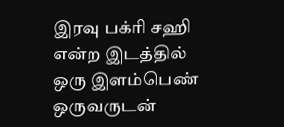இரவு பக்ரி சஹி என்ற இடத்தில் ஒரு இளம்பெண் ஒருவருடன்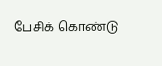பேசிக் கொண்டு